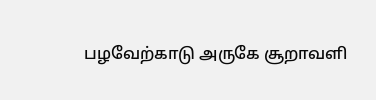பழவேற்காடு அருகே சூறாவளி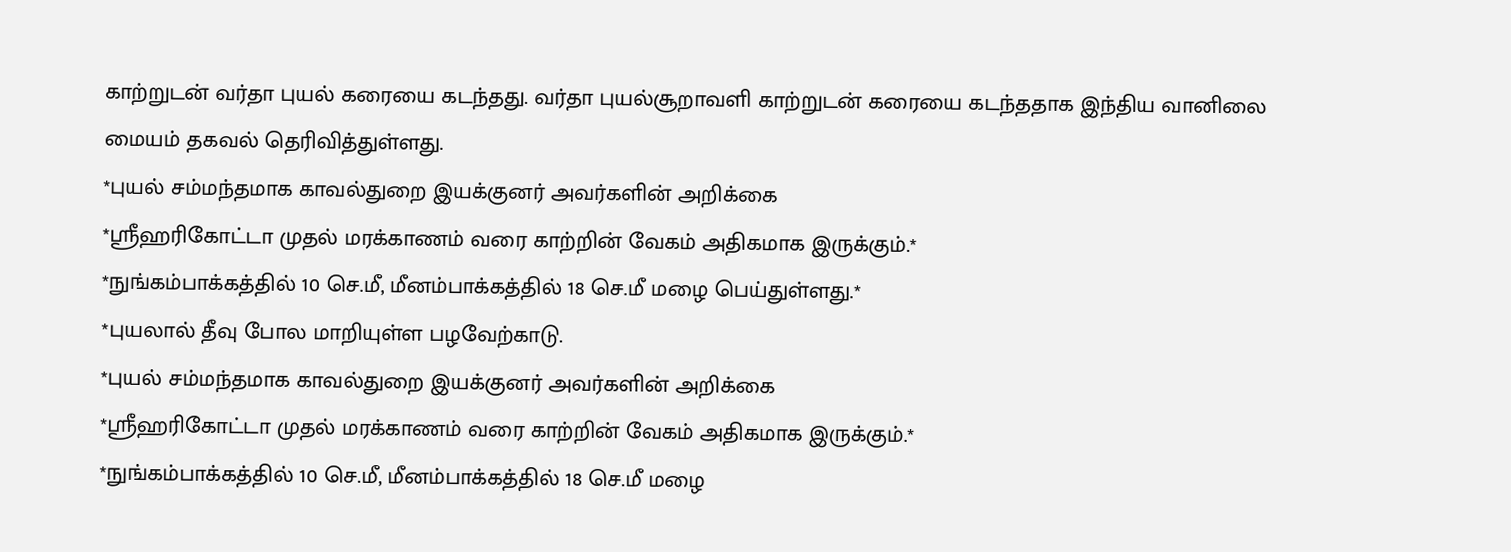காற்றுடன் வர்தா புயல் கரையை கடந்தது. வர்தா புயல்சூறாவளி காற்றுடன் கரையை கடந்ததாக இந்திய வானிலை மையம் தகவல் தெரிவித்துள்ளது.
*புயல் சம்மந்தமாக காவல்துறை இயக்குனர் அவர்களின் அறிக்கை
*ஸ்ரீஹரிகோட்டா முதல் மரக்காணம் வரை காற்றின் வேகம் அதிகமாக இருக்கும்.*
*நுங்கம்பாக்கத்தில் 10 செ.மீ, மீனம்பாக்கத்தில் 18 செ.மீ மழை பெய்துள்ளது.*
*புயலால் தீவு போல மாறியுள்ள பழவேற்காடு.
*புயல் சம்மந்தமாக காவல்துறை இயக்குனர் அவர்களின் அறிக்கை
*ஸ்ரீஹரிகோட்டா முதல் மரக்காணம் வரை காற்றின் வேகம் அதிகமாக இருக்கும்.*
*நுங்கம்பாக்கத்தில் 10 செ.மீ, மீனம்பாக்கத்தில் 18 செ.மீ மழை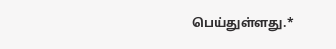பெய்துள்ளது.*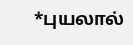*புயலால்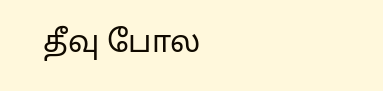தீவு போல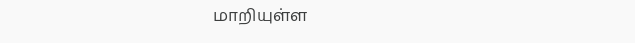மாறியுள்ள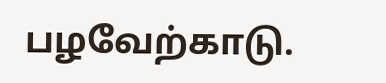பழவேற்காடு.